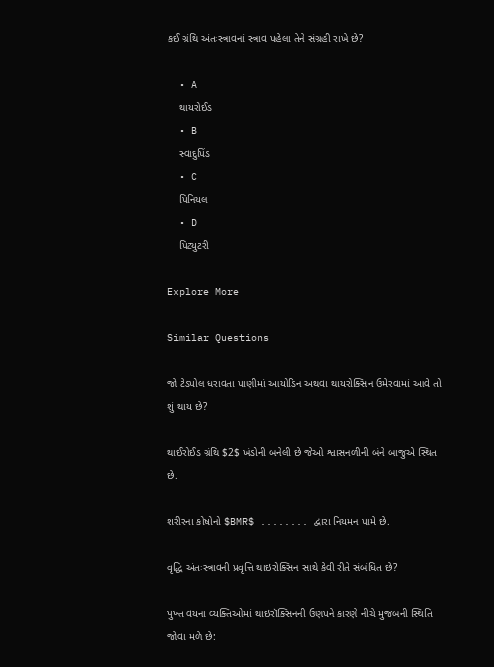કઈ ગ્રંથિ અંતઃસ્ત્રાવનાં સ્ત્રાવ પહેલા તેને સંગ્રહી રાખે છે?

  • A
    થાયરોઈડ
  • B
    સ્વાદુપિંડ
  • C
    પિનિયલ
  • D
    પિટ્યુટરી

Explore More

Similar Questions

જો ટેડપોલ ધરાવતા પાણીમાં આયોડિન અથવા થાયરોક્સિન ઉમેરવામાં આવે તો શું થાય છે?

થાઈરોઈડ ગ્રંથિ $2$ ખંડોની બનેલી છે જેઓ શ્વાસનળીની બંને બાજુએ સ્થિત છે.

શરીરના કોષોનો $BMR$ ........ દ્વારા નિયમન પામે છે.

વૃદ્ધિ અંતઃસ્ત્રાવની પ્રવૃત્તિ થાઇરોક્સિન સાથે કેવી રીતે સંબંધિત છે?

પુખ્ત વયના વ્યક્તિઓમાં થાઇરૉક્સિનની ઉણપને કારણે નીચે મુજબની સ્થિતિ જોવા મળે છે: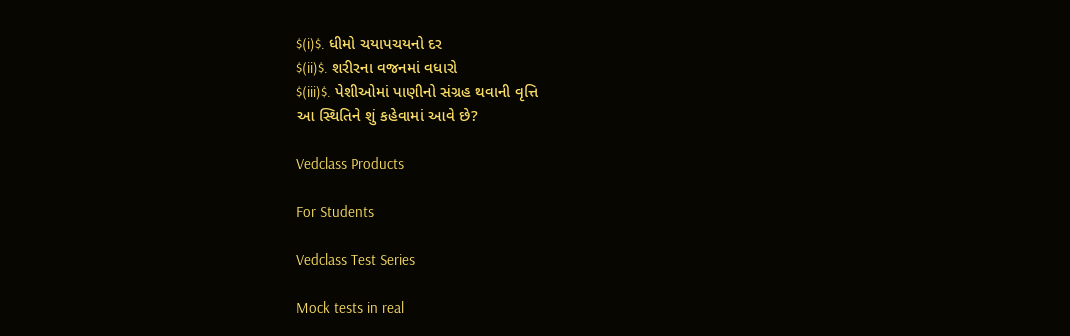$(i)$. ધીમો ચયાપચયનો દર
$(ii)$. શરીરના વજનમાં વધારો
$(iii)$. પેશીઓમાં પાણીનો સંગ્રહ થવાની વૃત્તિ
આ સ્થિતિને શું કહેવામાં આવે છે?

Vedclass Products

For Students

Vedclass Test Series

Mock tests in real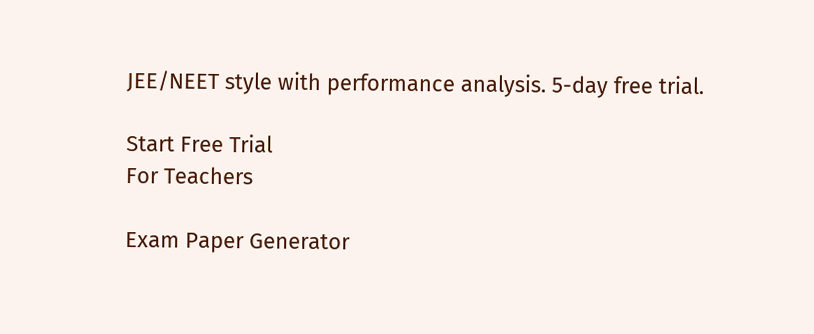JEE/NEET style with performance analysis. 5-day free trial.

Start Free Trial
For Teachers

Exam Paper Generator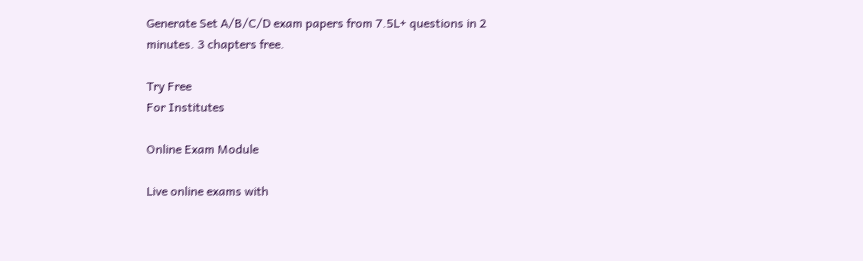Generate Set A/B/C/D exam papers from 7.5L+ questions in 2 minutes. 3 chapters free.

Try Free
For Institutes

Online Exam Module

Live online exams with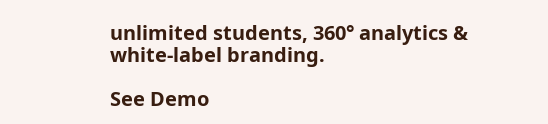unlimited students, 360° analytics & white-label branding.

See Demo